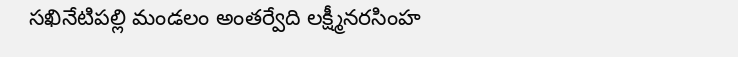సఖినేటిపల్లి మండలం అంతర్వేది లక్ష్మీనరసింహ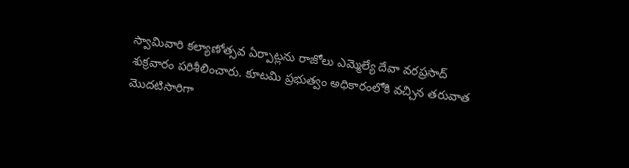స్వామివారి కల్యాణోత్సవ ఏర్పాట్లను రాజోలు ఎమ్మెల్యే దేవా వరప్రసాద్ శుక్రవారం పరిశీలించారు. కూటమి ప్రభుత్వం అధికారంలోకి వచ్చిన తరువాత మొదటిసారిగా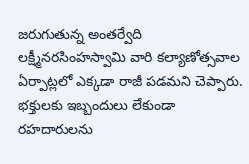జరుగుతున్న అంతర్వేది లక్ష్మీనరసింహస్వామి వారి కల్యాణోత్సవాల ఏర్పాట్లలో ఎక్కడా రాజీ పడమని చెప్పారు. భక్తులకు ఇబ్బందులు లేకుండా రహదారులను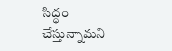సిద్ధం చేస్తున్నామని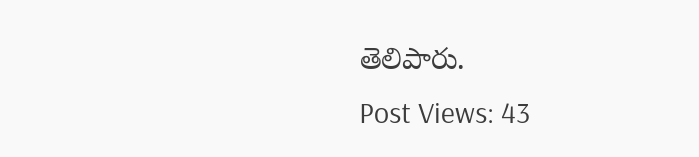తెలిపారు.
Post Views: 43